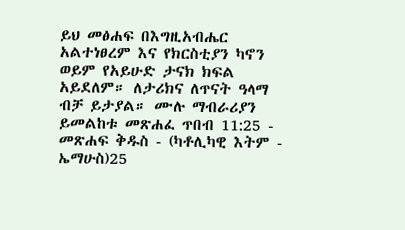ይህ መፅሐፍ በእግዚአብሔር አልተነፀረም እና የክርስቲያን ካኖን ወይም የአይሁድ ታናክ ክፍል አይደለም። ለታሪክና ለጥናት ዓላማ ብቻ ይታያል። ሙሉ ማብራሪያን ይመልከቱ መጽሐፈ ጥበብ 11:25 - መጽሐፍ ቅዱስ - (ካቶሊካዊ እትም - ኤማሁስ)25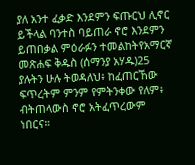ያለ አንተ ፈቃድ እንደምን ፍጡርህ ሊኖር ይችላል ባንተስ ባይጠራ ኖሮ እንደምን ይጠበቃል ምዕራፉን ተመልከትየአማርኛ መጽሐፍ ቅዱስ (ሰማንያ አሃዱ)25 ያሉትን ሁሉ ትወዳለህ፥ ከፈጠርኸው ፍጥረትም ምንም የምትንቀው የለም፥ ብትጠላውስ ኖሮ አትፈጥረውም ነበርና።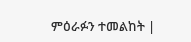ምዕራፉን ተመልከት |